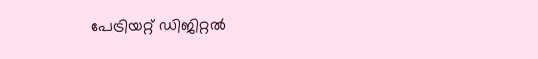പേട്രിയറ്റ് ഡിജിറ്റല്‍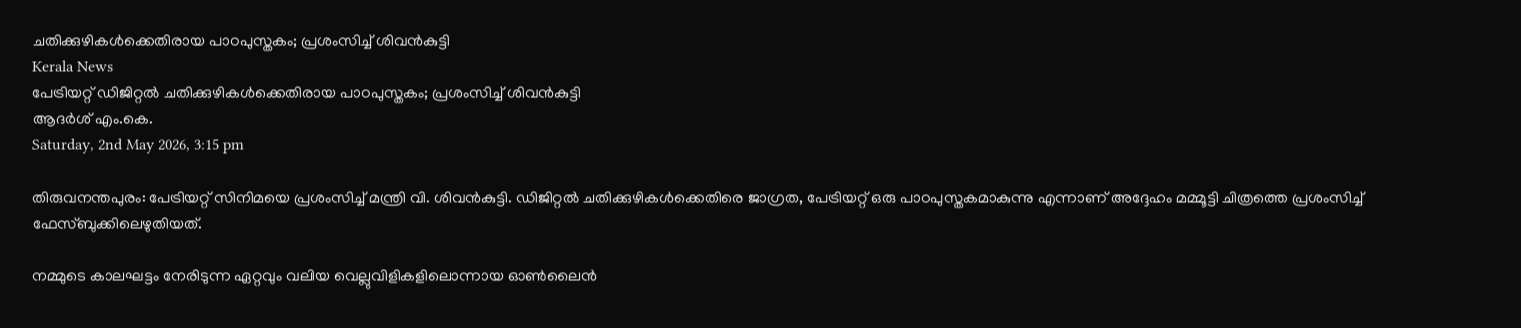ചതിക്കുഴികള്‍ക്കെതിരായ പാഠപുസ്തകം; പ്രശംസിച്ച് ശിവന്‍കുട്ടി
Kerala News
പേട്രിയറ്റ് ഡിജിറ്റല്‍ ചതിക്കുഴികള്‍ക്കെതിരായ പാഠപുസ്തകം; പ്രശംസിച്ച് ശിവന്‍കുട്ടി
ആദര്‍ശ് എം.കെ.
Saturday, 2nd May 2026, 3:15 pm

തിരുവനന്തപുരം: പേട്രിയറ്റ് സിനിമയെ പ്രശംസിച്ച് മന്ത്രി വി. ശിവന്‍കുട്ടി. ഡിജിറ്റല്‍ ചതിക്കുഴികള്‍ക്കെതിരെ ജാഗ്രത, പേട്രിയറ്റ് ഒരു പാഠപുസ്തകമാകുന്നു എന്നാണ് അദ്ദേഹം മമ്മൂട്ടി ചിത്രത്തെ പ്രശംസിച്ച് ഫേസ്ബുക്കിലെഴുതിയത്.

നമ്മുടെ കാലഘട്ടം നേരിടുന്ന ഏറ്റവും വലിയ വെല്ലുവിളികളിലൊന്നായ ഓണ്‍ലൈന്‍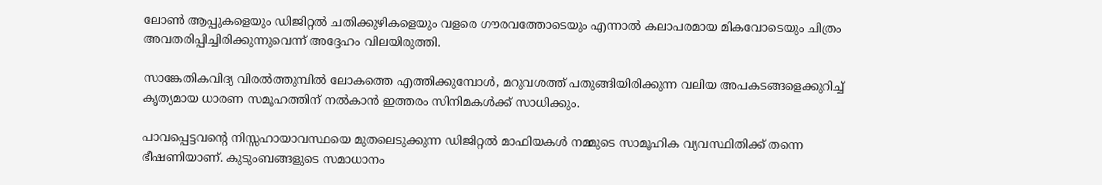ലോണ്‍ ആപ്പുകളെയും ഡിജിറ്റല്‍ ചതിക്കുഴികളെയും വളരെ ഗൗരവത്തോടെയും എന്നാല്‍ കലാപരമായ മികവോടെയും ചിത്രം അവതരിപ്പിച്ചിരിക്കുന്നുവെന്ന് അദ്ദേഹം വിലയിരുത്തി.

സാങ്കേതികവിദ്യ വിരല്‍ത്തുമ്പില്‍ ലോകത്തെ എത്തിക്കുമ്പോള്‍, മറുവശത്ത് പതുങ്ങിയിരിക്കുന്ന വലിയ അപകടങ്ങളെക്കുറിച്ച് കൃത്യമായ ധാരണ സമൂഹത്തിന് നല്‍കാന്‍ ഇത്തരം സിനിമകള്‍ക്ക് സാധിക്കും.

പാവപ്പെട്ടവന്റെ നിസ്സഹായാവസ്ഥയെ മുതലെടുക്കുന്ന ഡിജിറ്റല്‍ മാഫിയകള്‍ നമ്മുടെ സാമൂഹിക വ്യവസ്ഥിതിക്ക് തന്നെ ഭീഷണിയാണ്. കുടുംബങ്ങളുടെ സമാധാനം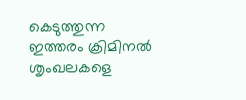കെടുത്തുന്ന ഇത്തരം ക്രിമിനല്‍ ശൃംഖലകളെ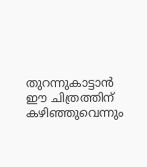തുറന്നുകാട്ടാന്‍ ഈ ചിത്രത്തിന് കഴിഞ്ഞുവെന്നും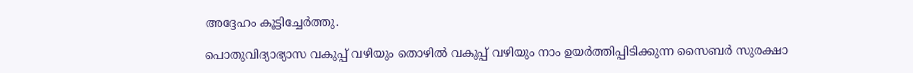അദ്ദേഹം കൂട്ടിച്ചേര്‍ത്തു.

പൊതുവിദ്യാഭ്യാസ വകുപ്പ് വഴിയും തൊഴില്‍ വകുപ്പ് വഴിയും നാം ഉയര്‍ത്തിപ്പിടിക്കുന്ന സൈബര്‍ സുരക്ഷാ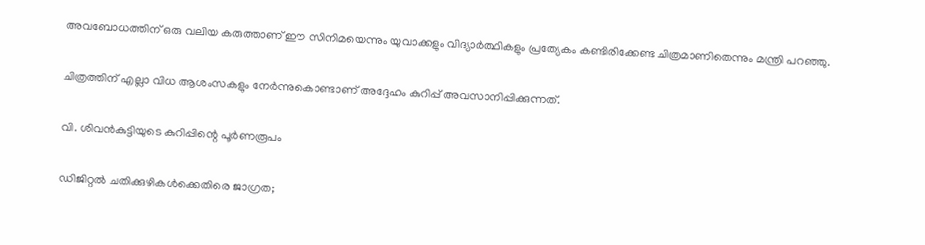അവബോധത്തിന് ഒരു വലിയ കരുത്താണ് ഈ സിനിമയെന്നും യുവാക്കളും വിദ്യാര്‍ത്ഥികളും പ്രത്യേകം കണ്ടിരിക്കേണ്ട ചിത്രമാണിതെന്നും മന്ത്രി പറഞ്ഞു.

ചിത്രത്തിന് എല്ലാ വിധ ആശംസകളും നേര്‍ന്നുകൊണ്ടാണ് അദ്ദേഹം കുറിപ്പ് അവസാനിപ്പിക്കുന്നത്.

വി. ശിവന്‍കുട്ടിയുടെ കുറിപ്പിന്റെ പൂര്‍ണരൂപം

ഡിജിറ്റല്‍ ചതിക്കുഴികള്‍ക്കെതിരെ ജാഗ്രത;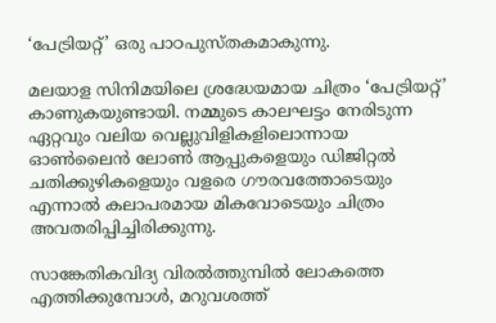‘പേട്രിയറ്റ്’ ഒരു പാഠപുസ്തകമാകുന്നു.

മലയാള സിനിമയിലെ ശ്രദ്ധേയമായ ചിത്രം ‘പേട്രിയറ്റ്’ കാണുകയുണ്ടായി. നമ്മുടെ കാലഘട്ടം നേരിടുന്ന ഏറ്റവും വലിയ വെല്ലുവിളികളിലൊന്നായ ഓണ്‍ലൈന്‍ ലോണ്‍ ആപ്പുകളെയും ഡിജിറ്റല്‍ ചതിക്കുഴികളെയും വളരെ ഗൗരവത്തോടെയും എന്നാല്‍ കലാപരമായ മികവോടെയും ചിത്രം അവതരിപ്പിച്ചിരിക്കുന്നു.

സാങ്കേതികവിദ്യ വിരല്‍ത്തുമ്പില്‍ ലോകത്തെ എത്തിക്കുമ്പോള്‍, മറുവശത്ത്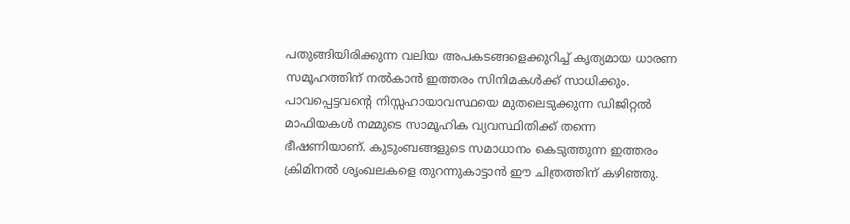പതുങ്ങിയിരിക്കുന്ന വലിയ അപകടങ്ങളെക്കുറിച്ച് കൃത്യമായ ധാരണ സമൂഹത്തിന് നല്‍കാന്‍ ഇത്തരം സിനിമകള്‍ക്ക് സാധിക്കും. പാവപ്പെട്ടവന്റെ നിസ്സഹായാവസ്ഥയെ മുതലെടുക്കുന്ന ഡിജിറ്റല്‍ മാഫിയകള്‍ നമ്മുടെ സാമൂഹിക വ്യവസ്ഥിതിക്ക് തന്നെ ഭീഷണിയാണ്. കുടുംബങ്ങളുടെ സമാധാനം കെടുത്തുന്ന ഇത്തരം ക്രിമിനല്‍ ശൃംഖലകളെ തുറന്നുകാട്ടാന്‍ ഈ ചിത്രത്തിന് കഴിഞ്ഞു.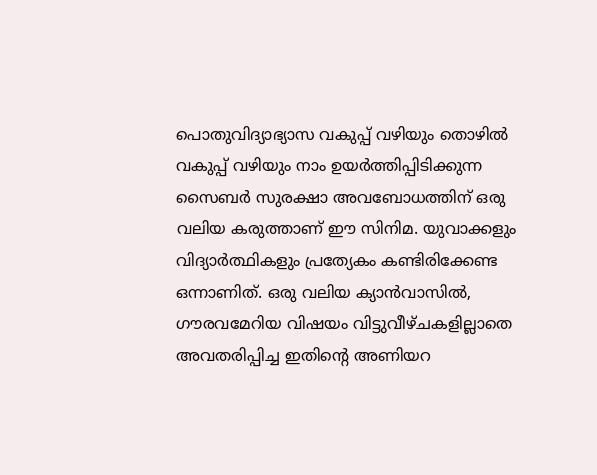പൊതുവിദ്യാഭ്യാസ വകുപ്പ് വഴിയും തൊഴില്‍ വകുപ്പ് വഴിയും നാം ഉയര്‍ത്തിപ്പിടിക്കുന്ന സൈബര്‍ സുരക്ഷാ അവബോധത്തിന് ഒരു വലിയ കരുത്താണ് ഈ സിനിമ. യുവാക്കളും വിദ്യാര്‍ത്ഥികളും പ്രത്യേകം കണ്ടിരിക്കേണ്ട ഒന്നാണിത്. ഒരു വലിയ ക്യാന്‍വാസില്‍, ഗൗരവമേറിയ വിഷയം വിട്ടുവീഴ്ചകളില്ലാതെ അവതരിപ്പിച്ച ഇതിന്റെ അണിയറ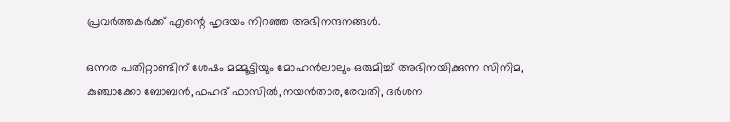പ്രവര്‍ത്തകര്‍ക്ക് എന്റെ ഹൃദയം നിറഞ്ഞ അഭിനന്ദനങ്ങള്‍.

ഒന്നര പതിറ്റാണ്ടിന് ശേഷം മമ്മൂട്ടിയും മോഹന്‍ലാലും ഒരുമിച്ച് അഭിനയിക്കുന്ന സിനിമ, കുഞ്ചാക്കോ ബോബന്‍,ഫഹദ് ഫാസില്‍,നയന്‍താര,രേവതി, ദര്‍ശന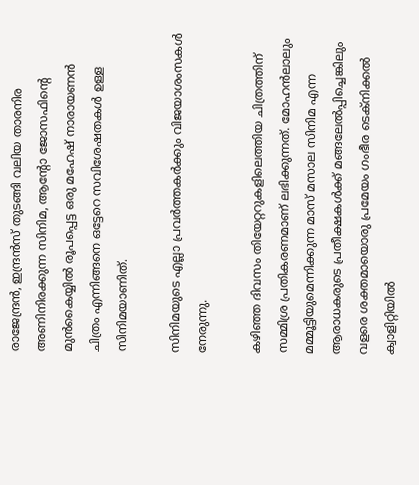രാജേന്ദ്രന്‍, ഇന്ദ്രന്‍സ് തുടങ്ങി വലിയ താരനിര അണിനിരക്കുന്ന സിനിമ, ആന്റോ ജോസഫിന്റെ മുന്‍കൈയ്യില്‍ രൂപപ്പെട്ട ഒരു മഹേഷ് നാരായണന്‍ ചിത്രം എന്നിങ്ങനെ ഒട്ടേറെ സവിശേഷതകള്‍ ഉള്ള സിനിമയാണിത്.

സിനിമയുടെ എല്ലാ പ്രവര്‍ത്തകര്‍ക്കും വിജയാശംസകള്‍ നേരുന്നു.

കഴിഞ്ഞ ദിവസം തിയേറ്ററുകളിലെത്തിയ ചിത്രത്തിന് സമ്മിശ്ര പ്രതികരണമാണ് ലഭിക്കുന്നത്. മോഹന്‍ലാലും മമ്മൂട്ടിയുമെന്നിക്കുന്ന മാസ് മസാല സിനിമ എന്ന ആരാധകരുടെ പ്രതീക്ഷകള്‍ക്ക് മങ്ങലേല്‍പ്പിച്ചെങ്കിലും വളരെ ശക്തമായൊരു പ്രമേയം ഗംഭീര ടെക്‌നിക്കല്‍ ക്വാളിറ്റിയില്‍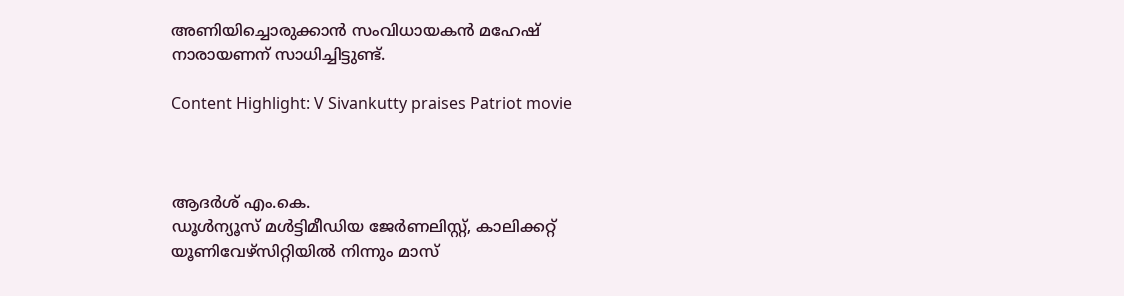അണിയിച്ചൊരുക്കാന്‍ സംവിധായകന്‍ മഹേഷ് നാരായണന് സാധിച്ചിട്ടുണ്ട്.

Content Highlight: V Sivankutty praises Patriot movie



ആദര്‍ശ് എം.കെ.
ഡൂള്‍ന്യൂസ് മള്‍ട്ടിമീഡിയ ജേര്‍ണലിസ്റ്റ്, കാലിക്കറ്റ് യൂണിവേഴ്സിറ്റിയില്‍ നിന്നും മാസ്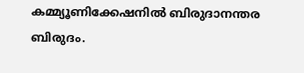കമ്മ്യൂണിക്കേഷനില്‍ ബിരുദാനന്തര ബിരുദം.